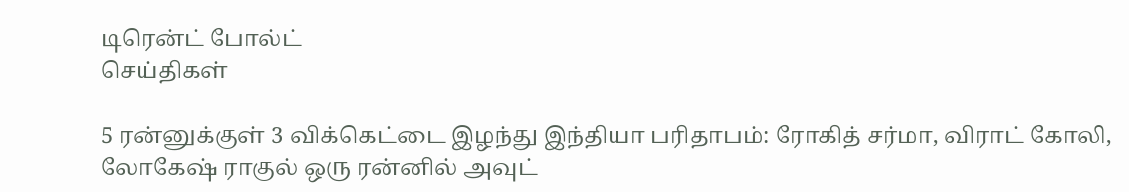டிரென்ட் போல்ட்
செய்திகள்

5 ரன்னுக்குள் 3 விக்கெட்டை இழந்து இந்தியா பரிதாபம்: ரோகித் சர்மா, விராட் கோலி, லோகேஷ் ராகுல் ஒரு ரன்னில் அவுட்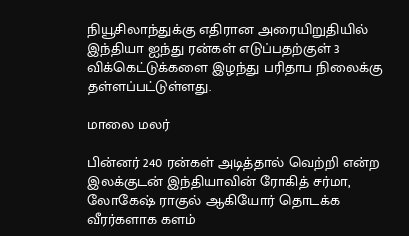நியூசிலாந்துக்கு எதிரான அரையிறுதியில் இந்தியா ஐந்து ரன்கள் எடுப்பதற்குள் 3 விக்கெட்டுக்களை இழந்து பரிதாப நிலைக்கு தள்ளப்பட்டுள்ளது.

மாலை மலர்

பின்னர் 240 ரன்கள் அடித்தால் வெற்றி என்ற இலக்குடன் இந்தியாவின் ரோகித் சர்மா, லோகேஷ் ராகுல் ஆகியோர் தொடக்க வீரர்களாக களம்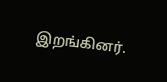இறங்கினர்.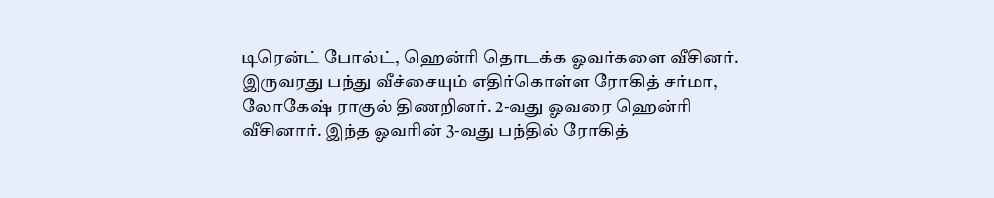டிரென்ட் போல்ட், ஹென்ரி தொடக்க ஓவர்களை வீசினர். இருவரது பந்து வீச்சையும் எதிர்கொள்ள ரோகித் சர்மா, லோகேஷ் ராகுல் திணறினர். 2-வது ஓவரை ஹென்ரி வீசினார். இந்த ஓவரின் 3-வது பந்தில் ரோகித்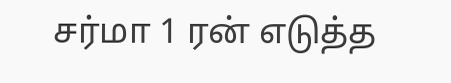சர்மா 1 ரன் எடுத்த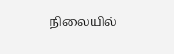நிலையில்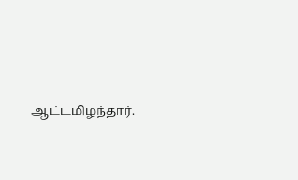ஆட்டமிழந்தார்.